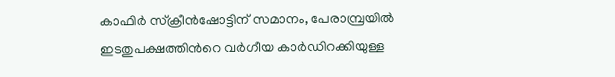കാഫിർ സ്ക്രീൻഷോട്ടിന് സമാനം, പേരാമ്പ്രയില്‍ ഇടതുപക്ഷത്തിന്‍റെ വര്‍ഗീയ കാര്‍ഡിറക്കിയുള്ള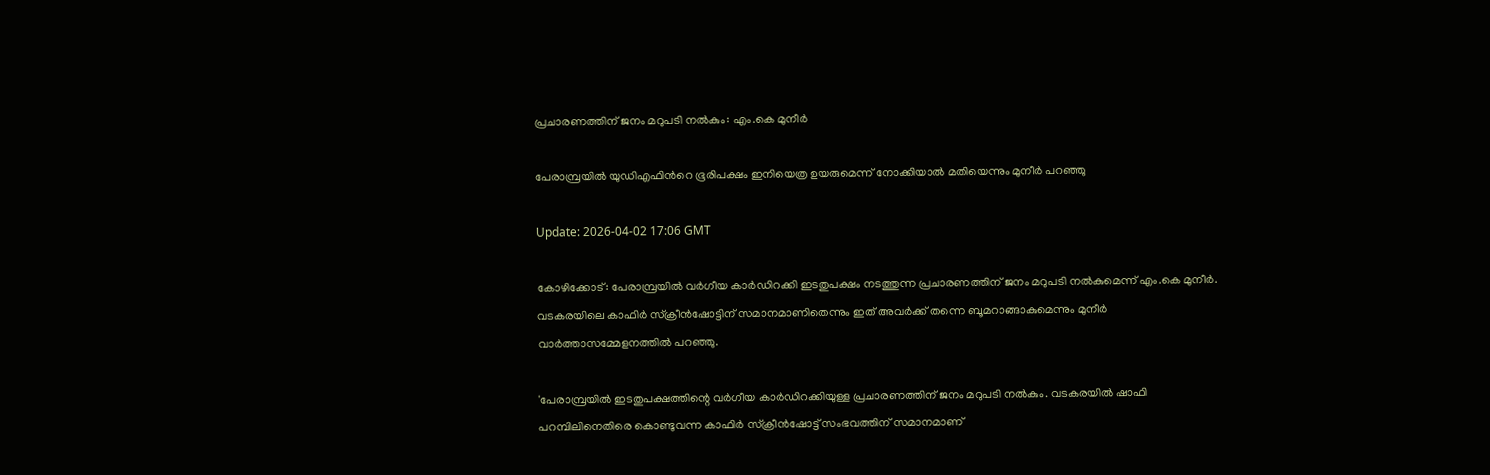പ്രചാരണത്തിന് ജനം മറുപടി നല്‍കും: എം.കെ മുനീര്‍

പേരാമ്പ്രയിൽ യുഡിഎഫിന്‍റെ ഭൂരിപക്ഷം ഇനിയെത്ര ഉയരുമെന്ന് നോക്കിയാൽ മതിയെന്നും മുനീർ പറഞ്ഞു

Update: 2026-04-02 17:06 GMT

കോഴിക്കോട്: പേരാമ്പ്രയില്‍ വര്‍ഗീയ കാര്‍ഡിറക്കി ഇടതുപക്ഷം നടത്തുന്ന പ്രചാരണത്തിന് ജനം മറുപടി നല്‍കുമെന്ന് എം.കെ മുനീര്‍. വടകരയിലെ കാഫിര്‍ സ്‌ക്രീന്‍ഷോട്ടിന് സമാനമാണിതെന്നും ഇത് അവര്‍ക്ക് തന്നെ ബൂമറാങ്ങാകുമെന്നും മുനീര്‍ വാര്‍ത്താസമ്മേളനത്തില്‍ പറഞ്ഞു.

'പേരാമ്പ്രയില്‍ ഇടതുപക്ഷത്തിന്റെ വര്‍ഗീയ കാര്‍ഡിറക്കിയുള്ള പ്രചാരണത്തിന് ജനം മറുപടി നല്‍കും. വടകരയില്‍ ഷാഫി പറമ്പിലിനെതിരെ കൊണ്ടുവന്ന കാഫിര്‍ സ്‌ക്രീന്‍ഷോട്ട് സംഭവത്തിന് സമാനമാണ്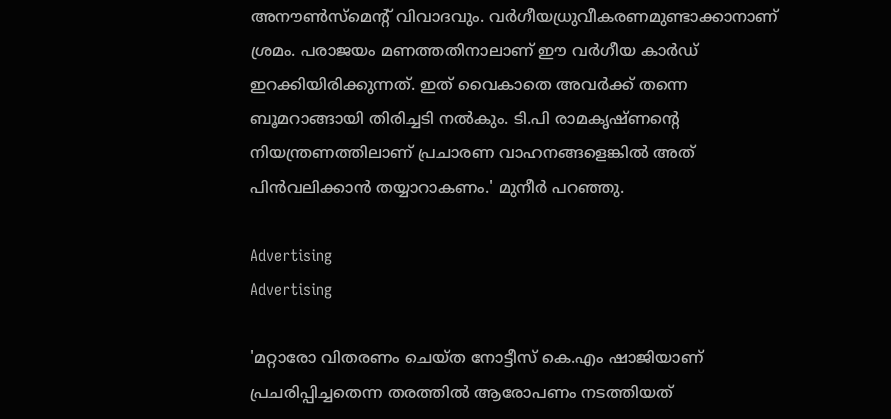അനൗണ്‍സ്‌മെന്റ് വിവാദവും. വര്‍ഗീയധ്രുവീകരണമുണ്ടാക്കാനാണ് ശ്രമം. പരാജയം മണത്തതിനാലാണ് ഈ വര്‍ഗീയ കാര്‍ഡ് ഇറക്കിയിരിക്കുന്നത്. ഇത് വൈകാതെ അവര്‍ക്ക് തന്നെ ബൂമറാങ്ങായി തിരിച്ചടി നല്‍കും. ടി.പി രാമകൃഷ്ണന്റെ നിയന്ത്രണത്തിലാണ് പ്രചാരണ വാഹനങ്ങളെങ്കില്‍ അത് പിന്‍വലിക്കാന്‍ തയ്യാറാകണം.' മുനീര്‍ പറഞ്ഞു.

Advertising
Advertising

'മറ്റാരോ വിതരണം ചെയ്ത നോട്ടീസ് കെ.എം ഷാജിയാണ് പ്രചരിപ്പിച്ചതെന്ന തരത്തില്‍ ആരോപണം നടത്തിയത്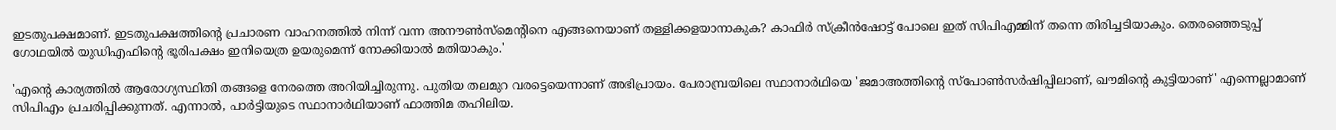ഇടതുപക്ഷമാണ്. ഇടതുപക്ഷത്തിന്റെ പ്രചാരണ വാഹനത്തില്‍ നിന്ന് വന്ന അനൗണ്‍സ്‌മെന്റിനെ എങ്ങനെയാണ് തള്ളിക്കളയാനാകുക? കാഫിര്‍ സ്‌ക്രീന്‍ഷോട്ട് പോലെ ഇത് സിപിഎമ്മിന് തന്നെ തിരിച്ചടിയാകും. തെരഞ്ഞെടുപ്പ് ഗോഥയിൽ യുഡിഎഫിന്റെ ഭൂരിപക്ഷം ഇനിയെത്ര ഉയരുമെന്ന് നോക്കിയാല്‍ മതിയാകും.'

'എന്റെ കാര്യത്തില്‍ ആരോഗ്യസ്ഥിതി തങ്ങളെ നേരത്തെ അറിയിച്ചിരുന്നു. പുതിയ തലമുറ വരട്ടെയെന്നാണ് അഭിപ്രായം. പേരാമ്പ്രയിലെ സ്ഥാനാര്‍ഥിയെ 'ജമാഅത്തിന്റെ സ്‌പോണ്‍സര്‍ഷിപ്പിലാണ്, ഖൗമിന്റെ കുട്ടിയാണ്' എന്നെല്ലാമാണ് സിപിഎം പ്രചരിപ്പിക്കുന്നത്. എന്നാല്‍, പാര്‍ട്ടിയുടെ സ്ഥാനാര്‍ഥിയാണ് ഫാത്തിമ തഹിലിയ.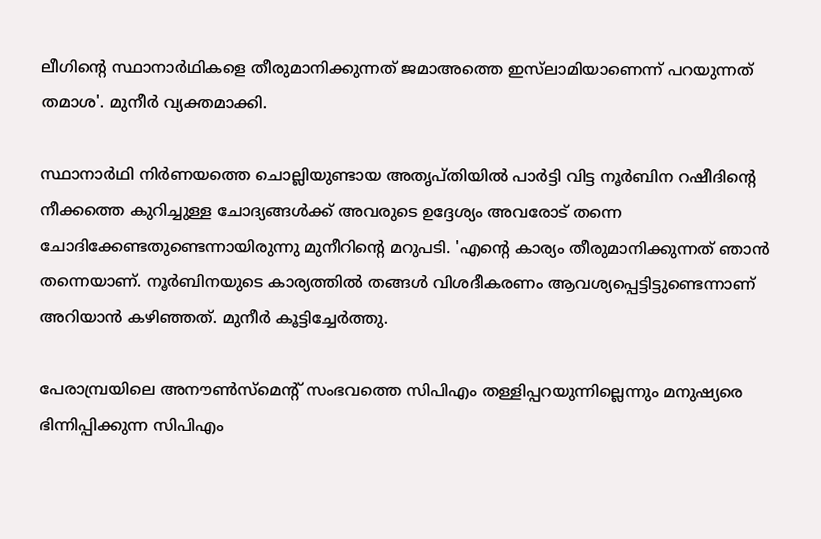ലീഗിന്റെ സ്ഥാനാര്‍ഥികളെ തീരുമാനിക്കുന്നത് ജമാഅത്തെ ഇസ്‌ലാമിയാണെന്ന് പറയുന്നത് തമാശ'. മുനീര്‍ വ്യക്തമാക്കി.

സ്ഥാനാര്‍ഥി നിര്‍ണയത്തെ ചൊല്ലിയുണ്ടായ അതൃപ്തിയില്‍ പാര്‍ട്ടി വിട്ട നൂര്‍ബിന റഷീദിന്റെ നീക്കത്തെ കുറിച്ചുള്ള ചോദ്യങ്ങള്‍ക്ക് അവരുടെ ഉദ്ദേശ്യം അവരോട് തന്നെ ചോദിക്കേണ്ടതുണ്ടെന്നായിരുന്നു മുനീറിന്റെ മറുപടി. 'എന്റെ കാര്യം തീരുമാനിക്കുന്നത് ഞാന്‍ തന്നെയാണ്. നൂര്‍ബിനയുടെ കാര്യത്തില്‍ തങ്ങള്‍ വിശദീകരണം ആവശ്യപ്പെട്ടിട്ടുണ്ടെന്നാണ് അറിയാന്‍ കഴിഞ്ഞത്. മുനീര്‍ കൂട്ടിച്ചേര്‍ത്തു.

പേരാമ്പ്രയിലെ അനൗണ്‍സ്‌മെന്റ് സംഭവത്തെ സിപിഎം തള്ളിപ്പറയുന്നില്ലെന്നും മനുഷ്യരെ ഭിന്നിപ്പിക്കുന്ന സിപിഎം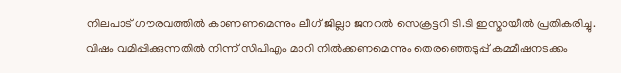നിലപാട് ഗൗരവത്തില്‍ കാണണമെന്നും ലീഗ് ജില്ലാ ജനറല്‍ സെക്രട്ടറി ടി.ടി ഇസ്മായീല്‍ പ്രതികരിച്ചു. വിഷം വമിപ്പിക്കുന്നതില്‍ നിന്ന് സിപിഎം മാറി നില്‍ക്കണമെന്നും തെരഞ്ഞെടുപ്പ് കമ്മീഷനടക്കം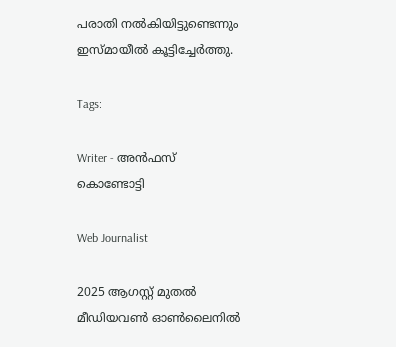പരാതി നല്‍കിയിട്ടുണ്ടെന്നും ഇസ്മായീല്‍ കൂട്ടിച്ചേര്‍ത്തു.

Tags:

Writer - അൻഫസ് കൊണ്ടോട്ടി

Web Journalist

2025 ആഗസ്റ്റ് മുതൽ മീഡിയവൺ ഓൺലൈനിൽ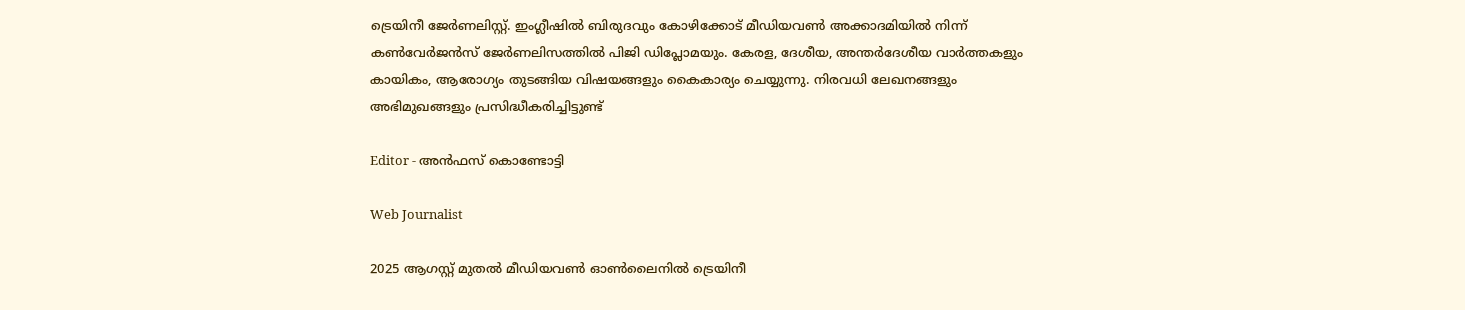ട്രെയിനീ ജേർണലിസ്റ്റ്. ഇംഗ്ലീഷിൽ ബിരുദവും കോഴിക്കോട് മീഡിയവൺ അക്കാദമിയിൽ നിന്ന് കൺവേർജൻസ് ജേർണലിസത്തിൽ പിജി ഡിപ്ലോമയും. കേരള, ദേശീയ, അന്തർദേശീയ വാർത്തകളും കായികം, ആരോഗ്യം തുടങ്ങിയ വിഷയങ്ങളും കൈകാര്യം ചെയ്യുന്നു. നിരവധി ലേഖനങ്ങളും അഭിമുഖങ്ങളും പ്രസിദ്ധീകരിച്ചിട്ടുണ്ട്

Editor - അൻഫസ് കൊണ്ടോട്ടി

Web Journalist

2025 ആഗസ്റ്റ് മുതൽ മീഡിയവൺ ഓൺലൈനിൽ ട്രെയിനീ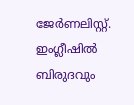ജേർണലിസ്റ്റ്. ഇംഗ്ലീഷിൽ ബിരുദവും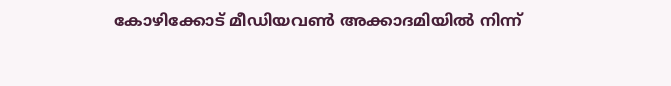കോഴിക്കോട് മീഡിയവൺ അക്കാദമിയിൽ നിന്ന്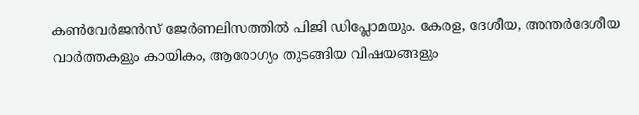കൺവേർജൻസ് ജേർണലിസത്തിൽ പിജി ഡിപ്ലോമയും. കേരള, ദേശീയ, അന്തർദേശീയ വാർത്തകളും കായികം, ആരോഗ്യം തുടങ്ങിയ വിഷയങ്ങളും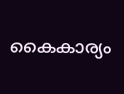കൈകാര്യം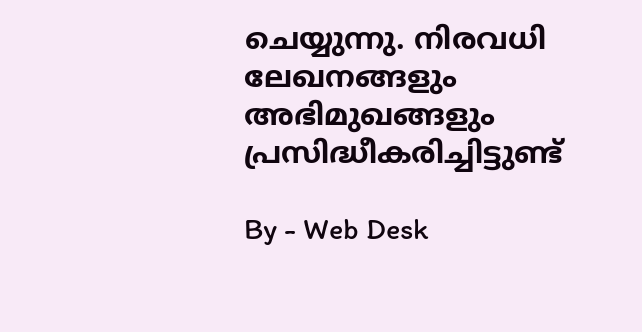ചെയ്യുന്നു. നിരവധി ലേഖനങ്ങളും അഭിമുഖങ്ങളും പ്രസിദ്ധീകരിച്ചിട്ടുണ്ട്

By - Web Desk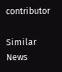contributor

Similar News